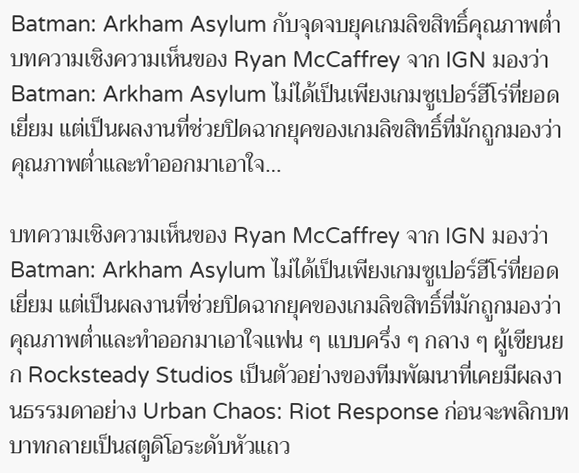Batman: Arkham Asylum กับจุดจบยุคเกมลิขสิทธิ์คุณภาพต่ำ
บทความเชิงความเห็นของ Ryan McCaffrey จาก IGN มองว่า Batman: Arkham Asylum ไม่ได้เป็นเพียงเกมซูเปอร์ฮีโร่ที่ยอดเยี่ยม แต่เป็นผลงานที่ช่วยปิดฉากยุคของเกมลิขสิทธิ์ที่มักถูกมองว่าคุณภาพต่ำและทำออกมาเอาใจ…

บทความเชิงความเห็นของ Ryan McCaffrey จาก IGN มองว่า Batman: Arkham Asylum ไม่ได้เป็นเพียงเกมซูเปอร์ฮีโร่ที่ยอดเยี่ยม แต่เป็นผลงานที่ช่วยปิดฉากยุคของเกมลิขสิทธิ์ที่มักถูกมองว่าคุณภาพต่ำและทำออกมาเอาใจแฟน ๆ แบบครึ่ง ๆ กลาง ๆ ผู้เขียนยก Rocksteady Studios เป็นตัวอย่างของทีมพัฒนาที่เคยมีผลงานธรรมดาอย่าง Urban Chaos: Riot Response ก่อนจะพลิกบทบาทกลายเป็นสตูดิโอระดับหัวแถว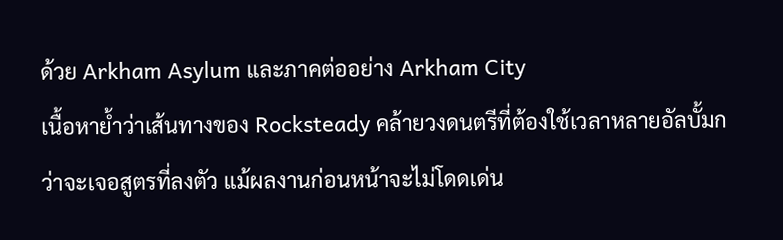ด้วย Arkham Asylum และภาคต่ออย่าง Arkham City
เนื้อหาย้ำว่าเส้นทางของ Rocksteady คล้ายวงดนตรีที่ต้องใช้เวลาหลายอัลบั้มกว่าจะเจอสูตรที่ลงตัว แม้ผลงานก่อนหน้าจะไม่โดดเด่น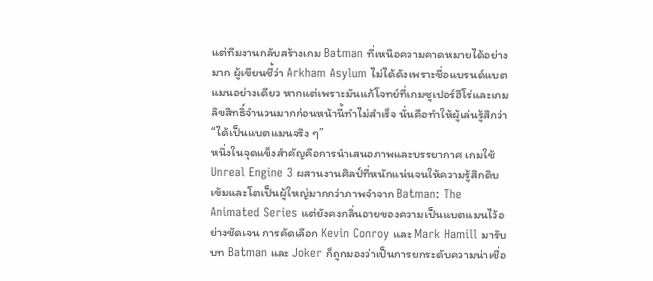แต่ทีมงานกลับสร้างเกม Batman ที่เหนือความคาดหมายได้อย่างมาก ผู้เขียนชี้ว่า Arkham Asylum ไม่ได้ดังเพราะชื่อแบรนด์แบตแมนอย่างเดียว หากแต่เพราะมันแก้โจทย์ที่เกมซูเปอร์ฮีโร่และเกมลิขสิทธิ์จำนวนมากก่อนหน้านี้ทำไม่สำเร็จ นั่นคือทำให้ผู้เล่นรู้สึกว่า “ได้เป็นแบตแมนจริง ๆ”
หนึ่งในจุดแข็งสำคัญคือการนำเสนอภาพและบรรยากาศ เกมใช้ Unreal Engine 3 ผสานงานศิลป์ที่หนักแน่นจนให้ความรู้สึกดิบเข้มและโตเป็นผู้ใหญ่มากกว่าภาพจำจาก Batman: The Animated Series แต่ยังคงกลิ่นอายของความเป็นแบตแมนไว้อย่างชัดเจน การคัดเลือก Kevin Conroy และ Mark Hamill มารับบท Batman และ Joker ก็ถูกมองว่าเป็นการยกระดับความน่าเชื่อ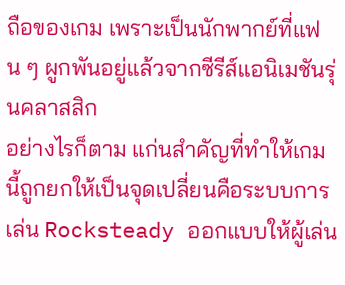ถือของเกม เพราะเป็นนักพากย์ที่แฟน ๆ ผูกพันอยู่แล้วจากซีรีส์แอนิเมชันรุ่นคลาสสิก
อย่างไรก็ตาม แก่นสำคัญที่ทำให้เกมนี้ถูกยกให้เป็นจุดเปลี่ยนคือระบบการเล่น Rocksteady ออกแบบให้ผู้เล่น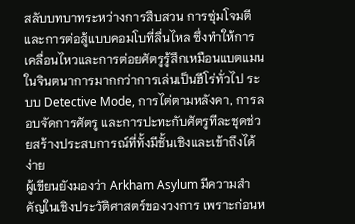สลับบทบาทระหว่างการสืบสวน การซุ่มโจมตี และการต่อสู้แบบคอมโบที่ลื่นไหล ซึ่งทำให้การเคลื่อนไหวและการต่อยศัตรูรู้สึกเหมือนแบตแมนในจินตนาการมากกว่าการเล่นเป็นฮีโร่ทั่วไป ระบบ Detective Mode, การไต่ตามหลังคา, การลอบจัดการศัตรู และการปะทะกับศัตรูทีละชุดช่วยสร้างประสบการณ์ที่ทั้งมีชั้นเชิงและเข้าถึงได้ง่าย
ผู้เขียนยังมองว่า Arkham Asylum มีความสำคัญในเชิงประวัติศาสตร์ของวงการ เพราะก่อนห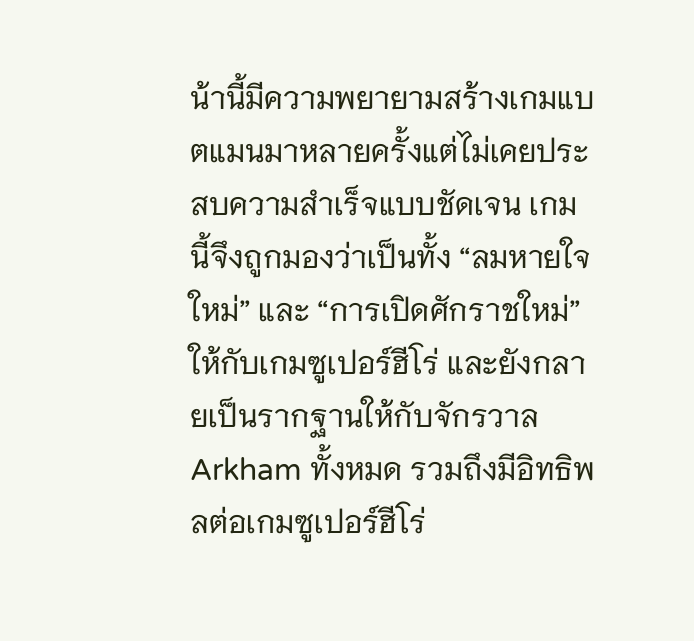น้านี้มีความพยายามสร้างเกมแบตแมนมาหลายครั้งแต่ไม่เคยประสบความสำเร็จแบบชัดเจน เกมนี้จึงถูกมองว่าเป็นทั้ง “ลมหายใจใหม่” และ “การเปิดศักราชใหม่” ให้กับเกมซูเปอร์ฮีโร่ และยังกลายเป็นรากฐานให้กับจักรวาล Arkham ทั้งหมด รวมถึงมีอิทธิพลต่อเกมซูเปอร์ฮีโร่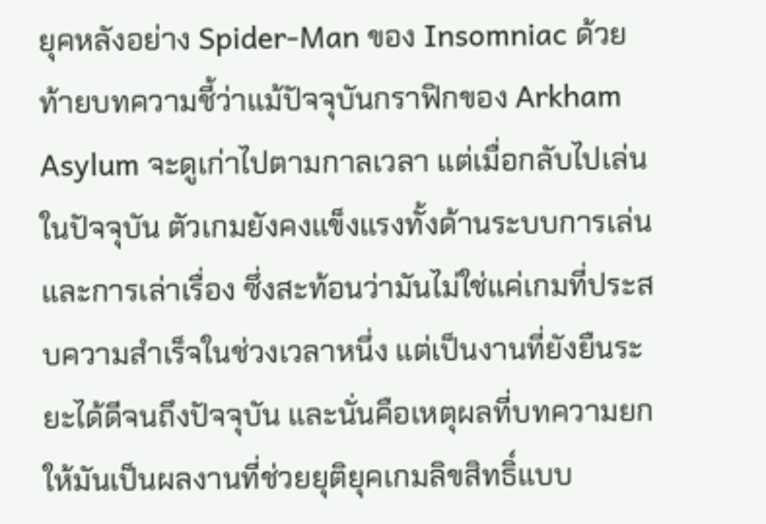ยุคหลังอย่าง Spider-Man ของ Insomniac ด้วย
ท้ายบทความชี้ว่าแม้ปัจจุบันกราฟิกของ Arkham Asylum จะดูเก่าไปตามกาลเวลา แต่เมื่อกลับไปเล่นในปัจจุบัน ตัวเกมยังคงแข็งแรงทั้งด้านระบบการเล่นและการเล่าเรื่อง ซึ่งสะท้อนว่ามันไม่ใช่แค่เกมที่ประสบความสำเร็จในช่วงเวลาหนึ่ง แต่เป็นงานที่ยังยืนระยะได้ดีจนถึงปัจจุบัน และนั่นคือเหตุผลที่บทความยกให้มันเป็นผลงานที่ช่วยยุติยุคเกมลิขสิทธิ์แบบ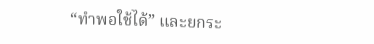“ทำพอใช้ได้” และยกระ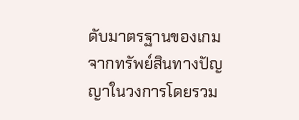ดับมาตรฐานของเกมจากทรัพย์สินทางปัญญาในวงการโดยรวม